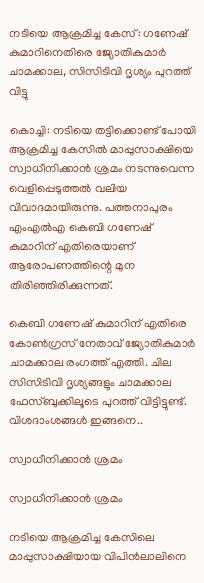നടിയെ ആക്രമിച്ച കേസ്: ഗണേഷ് കുമാറിനെതിരെ ജ്യോതികുമാർ ചാമക്കാല, സിസിടിവി ദൃശ്യം പുറത്ത് വിട്ടു

കൊച്ചി: നടിയെ തട്ടിക്കൊണ്ട് പോയി ആക്രമിച്ച കേസില്‍ മാപ്പുസാക്ഷിയെ സ്വാധീനിക്കാന്‍ ശ്രമം നടന്നുവെന്ന വെളിപ്പെടുത്തല്‍ വലിയ വിവാദമായിരുന്നു. പത്തനാപുരം എംഎല്‍എ കെബി ഗണേഷ് കുമാറിന് എതിരെയാണ് ആരോപണത്തിന്റെ മുന തിരിഞ്ഞിരിക്കുന്നത്.

കെബി ഗണേഷ് കുമാറിന് എതിരെ കോണ്‍ഗ്രസ് നേതാവ് ജ്യോതികുമാര്‍ ചാമക്കാല രംഗത്ത് എത്തി. ചില സിസിടിവി ദൃശ്യങ്ങളും ചാമക്കാല ഫേസ്ബുക്കിലൂടെ പുറത്ത് വിട്ടിട്ടുണ്ട്. വിശദാംശങ്ങള്‍ ഇങ്ങനെ..

സ്വാധീനിക്കാന്‍ ശ്രമം

സ്വാധീനിക്കാന്‍ ശ്രമം

നടിയെ ആക്രമിച്ച കേസിലെ മാപ്പുസാക്ഷിയായ വിപിന്‍ലാലിനെ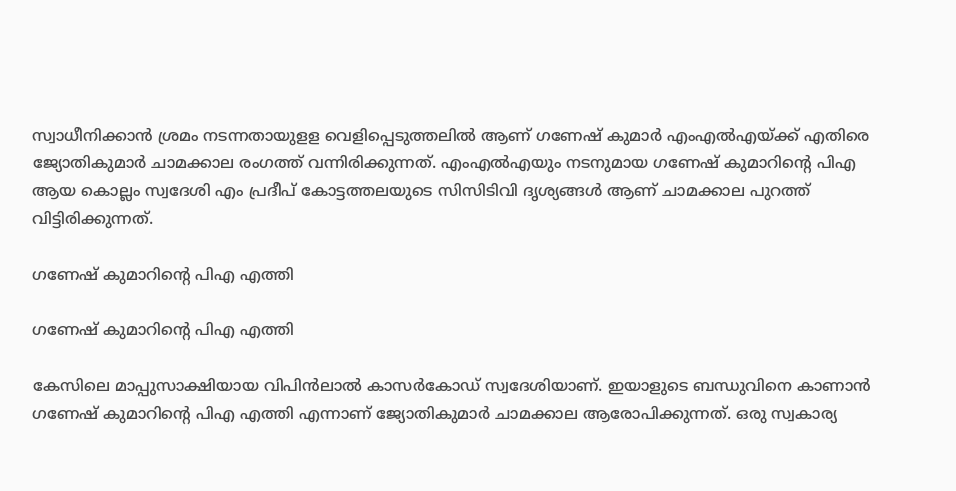സ്വാധീനിക്കാന്‍ ശ്രമം നടന്നതായുളള വെളിപ്പെടുത്തലില്‍ ആണ് ഗണേഷ് കുമാര്‍ എംഎല്‍എയ്ക്ക് എതിരെ ജ്യോതികുമാര്‍ ചാമക്കാല രംഗത്ത് വന്നിരിക്കുന്നത്. എംഎല്‍എയും നടനുമായ ഗണേഷ് കുമാറിന്റെ പിഎ ആയ കൊല്ലം സ്വദേശി എം പ്രദീപ് കോട്ടത്തലയുടെ സിസിടിവി ദൃശ്യങ്ങള്‍ ആണ് ചാമക്കാല പുറത്ത് വിട്ടിരിക്കുന്നത്.

ഗണേഷ് കുമാറിന്റെ പിഎ എത്തി

ഗണേഷ് കുമാറിന്റെ പിഎ എത്തി

കേസിലെ മാപ്പുസാക്ഷിയായ വിപിന്‍ലാല്‍ കാസര്‍കോഡ് സ്വദേശിയാണ്. ഇയാളുടെ ബന്ധുവിനെ കാണാന്‍ ഗണേഷ് കുമാറിന്റെ പിഎ എത്തി എന്നാണ് ജ്യോതികുമാര്‍ ചാമക്കാല ആരോപിക്കുന്നത്. ഒരു സ്വകാര്യ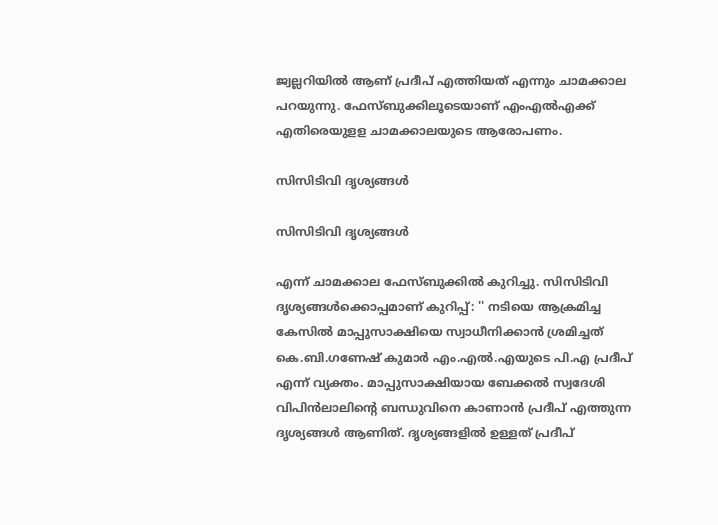ജ്വല്ലറിയില്‍ ആണ് പ്രദീപ് എത്തിയത് എന്നും ചാമക്കാല പറയുന്നു. ഫേസ്ബുക്കിലൂടെയാണ് എംഎല്‍എക്ക് എതിരെയുളള ചാമക്കാലയുടെ ആരോപണം.

സിസിടിവി ദൃശ്യങ്ങള്‍

സിസിടിവി ദൃശ്യങ്ങള്‍

എന്ന് ചാമക്കാല ഫേസ്ബുക്കില്‍ കുറിച്ചു. സിസിടിവി ദൃശ്യങ്ങള്‍ക്കൊപ്പമാണ് കുറിപ്പ്: '' നടിയെ ആക്രമിച്ച കേസിൽ മാപ്പുസാക്ഷിയെ സ്വാധീനിക്കാൻ ശ്രമിച്ചത് കെ.ബി.ഗണേഷ് കുമാർ എം.എൽ.എയുടെ പി.എ പ്രദീപ്‌ എന്ന് വ്യക്തം. മാപ്പുസാക്ഷിയായ ബേക്കൽ സ്വദേശി വിപിൻലാലിന്റെ ബന്ധുവിനെ കാണാൻ പ്രദീപ്‌ എത്തുന്ന ദൃശ്യങ്ങൾ ആണിത്. ദൃശ്യങ്ങളിൽ ഉള്ളത് പ്രദീപ്‌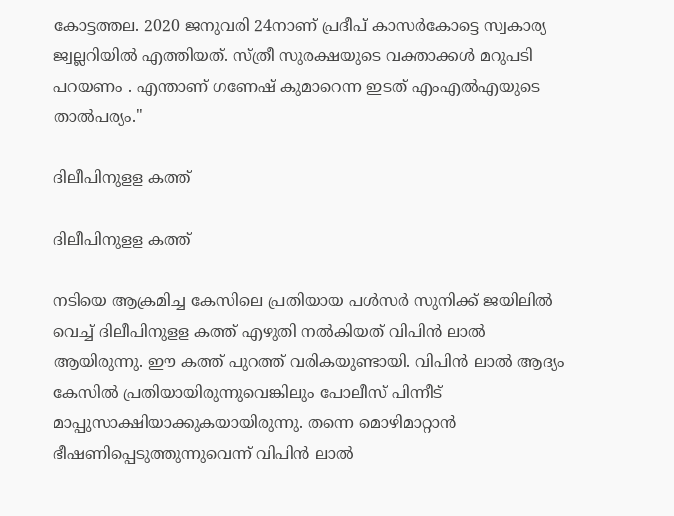കോട്ടത്തല. 2020 ജനുവരി 24നാണ് പ്രദീപ് കാസർകോട്ടെ സ്വകാര്യ ജ്വല്ലറിയിൽ എത്തിയത്. സ്ത്രീ സുരക്ഷയുടെ വക്താക്കൾ മറുപടി പറയണം . എന്താണ് ഗണേഷ് കുമാറെന്ന ഇടത് എംഎൽഎയുടെ താൽപര്യം.''

ദിലീപിനുളള കത്ത്

ദിലീപിനുളള കത്ത്

നടിയെ ആക്രമിച്ച കേസിലെ പ്രതിയായ പള്‍സര്‍ സുനിക്ക് ജയിലില്‍ വെച്ച് ദിലീപിനുളള കത്ത് എഴുതി നല്‍കിയത് വിപിന്‍ ലാല്‍ ആയിരുന്നു. ഈ കത്ത് പുറത്ത് വരികയുണ്ടായി. വിപിന്‍ ലാല്‍ ആദ്യം കേസില്‍ പ്രതിയായിരുന്നുവെങ്കിലും പോലീസ് പിന്നീട് മാപ്പുസാക്ഷിയാക്കുകയായിരുന്നു. തന്നെ മൊഴിമാറ്റാന്‍ ഭീഷണിപ്പെടുത്തുന്നുവെന്ന് വിപിന്‍ ലാല്‍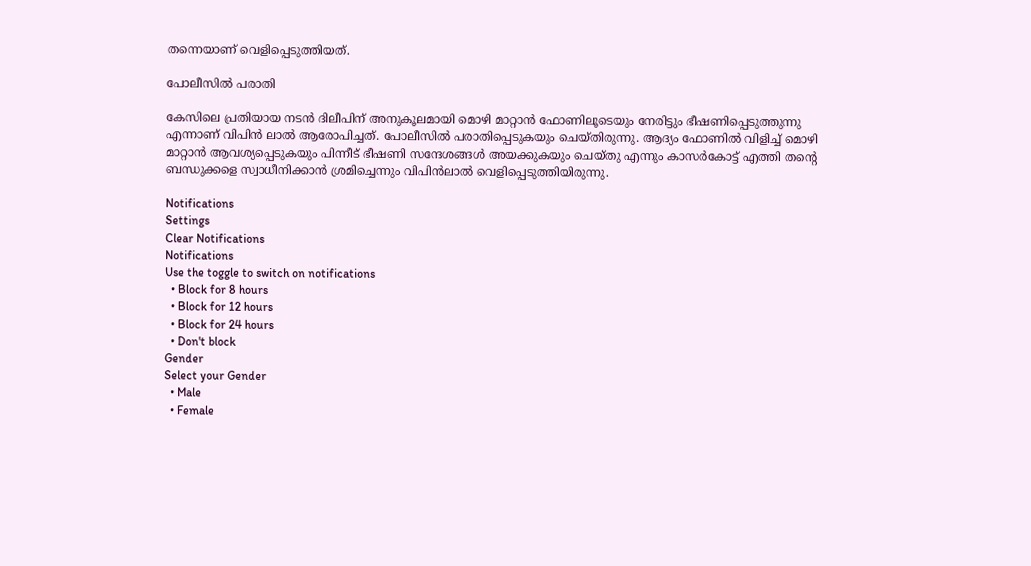തന്നെയാണ് വെളിപ്പെടുത്തിയത്.

പോലീസില്‍ പരാതി

കേസിലെ പ്രതിയായ നടന്‍ ദിലീപിന് അനുകൂലമായി മൊഴി മാറ്റാന്‍ ഫോണിലൂടെയും നേരിട്ടും ഭീഷണിപ്പെടുത്തുന്നു എന്നാണ് വിപിന്‍ ലാല്‍ ആരോപിച്ചത്. പോലീസില്‍ പരാതിപ്പെടുകയും ചെയ്തിരുന്നു. ആദ്യം ഫോണില്‍ വിളിച്ച് മൊഴി മാറ്റാന്‍ ആവശ്യപ്പെടുകയും പിന്നീട് ഭീഷണി സന്ദേശങ്ങള്‍ അയക്കുകയും ചെയ്തു എന്നും കാസര്‍കോട്ട് എത്തി തന്റെ ബന്ധുക്കളെ സ്വാധീനിക്കാന്‍ ശ്രമിച്ചെന്നും വിപിന്‍ലാല്‍ വെളിപ്പെടുത്തിയിരുന്നു.

Notifications
Settings
Clear Notifications
Notifications
Use the toggle to switch on notifications
  • Block for 8 hours
  • Block for 12 hours
  • Block for 24 hours
  • Don't block
Gender
Select your Gender
  • Male
  • Female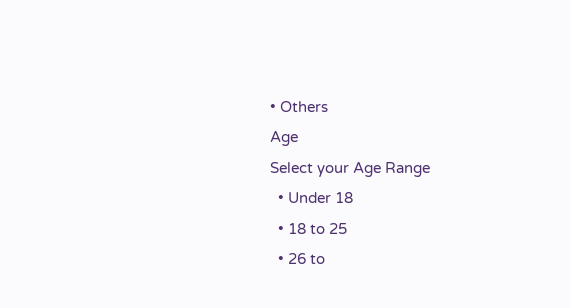• Others
Age
Select your Age Range
  • Under 18
  • 18 to 25
  • 26 to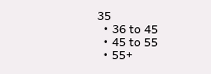35
  • 36 to 45
  • 45 to 55
  • 55+